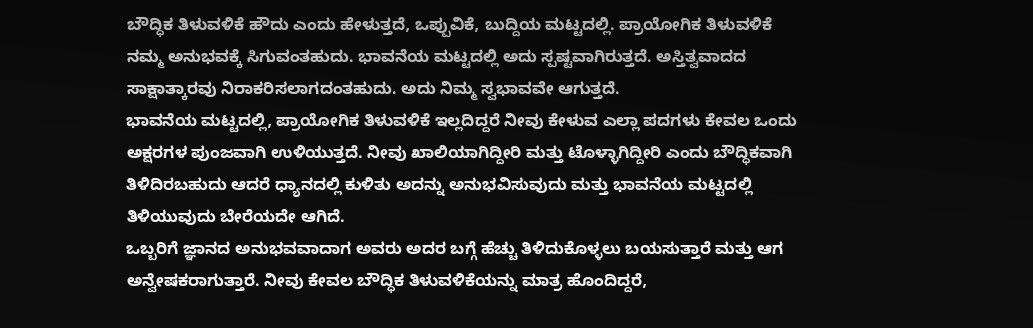ಬೌದ್ಧಿಕ ತಿಳುವಳಿಕೆ ಹೌದು ಎಂದು ಹೇಳುತ್ತದೆ, ಒಪ್ಪುವಿಕೆ, ಬುದ್ದಿಯ ಮಟ್ಟದಲ್ಲಿ. ಪ್ರಾಯೋಗಿಕ ತಿಳುವಳಿಕೆ ನಮ್ಮ ಅನುಭವಕ್ಕೆ ಸಿಗುವಂತಹುದು. ಭಾವನೆಯ ಮಟ್ಟದಲ್ಲಿ ಅದು ಸ್ಪಷ್ಟವಾಗಿರುತ್ತದೆ. ಅಸ್ತಿತ್ವವಾದದ ಸಾಕ್ಷಾತ್ಕಾರವು ನಿರಾಕರಿಸಲಾಗದಂತಹುದು. ಅದು ನಿಮ್ಮ ಸ್ವಭಾವವೇ ಆಗುತ್ತದೆ.
ಭಾವನೆಯ ಮಟ್ಟದಲ್ಲಿ, ಪ್ರಾಯೋಗಿಕ ತಿಳುವಳಿಕೆ ಇಲ್ಲದಿದ್ದರೆ ನೀವು ಕೇಳುವ ಎಲ್ಲಾ ಪದಗಳು ಕೇವಲ ಒಂದು ಅಕ್ಷರಗಳ ಪುಂಜವಾಗಿ ಉಳಿಯುತ್ತದೆ. ನೀವು ಖಾಲಿಯಾಗಿದ್ದೀರಿ ಮತ್ತು ಟೊಳ್ಳಾಗಿದ್ದೀರಿ ಎಂದು ಬೌದ್ಧಿಕವಾಗಿ ತಿಳಿದಿರಬಹುದು ಆದರೆ ಧ್ಯಾನದಲ್ಲಿ ಕುಳಿತು ಅದನ್ನು ಅನುಭವಿಸುವುದು ಮತ್ತು ಭಾವನೆಯ ಮಟ್ಟದಲ್ಲಿ ತಿಳಿಯುವುದು ಬೇರೆಯದೇ ಆಗಿದೆ.
ಒಬ್ಬರಿಗೆ ಜ್ಞಾನದ ಅನುಭವವಾದಾಗ ಅವರು ಅದರ ಬಗ್ಗೆ ಹೆಚ್ಚು ತಿಳಿದುಕೊಳ್ಳಲು ಬಯಸುತ್ತಾರೆ ಮತ್ತು ಆಗ ಅನ್ವೇಷಕರಾಗುತ್ತಾರೆ. ನೀವು ಕೇವಲ ಬೌದ್ಧಿಕ ತಿಳುವಳಿಕೆಯನ್ನು ಮಾತ್ರ ಹೊಂದಿದ್ದರೆ,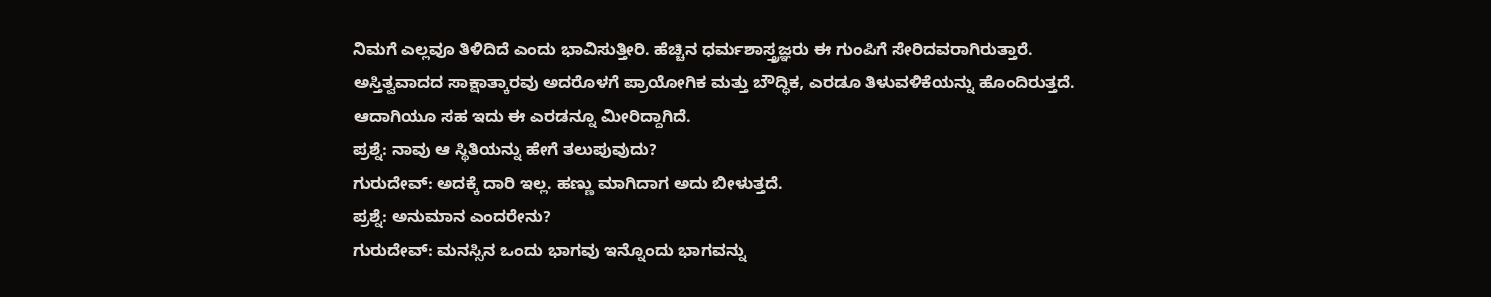ನಿಮಗೆ ಎಲ್ಲವೂ ತಿಳಿದಿದೆ ಎಂದು ಭಾವಿಸುತ್ತೀರಿ. ಹೆಚ್ಚಿನ ಧರ್ಮಶಾಸ್ತ್ರಜ್ಞರು ಈ ಗುಂಪಿಗೆ ಸೇರಿದವರಾಗಿರುತ್ತಾರೆ.
ಅಸ್ತಿತ್ವವಾದದ ಸಾಕ್ಷಾತ್ಕಾರವು ಅದರೊಳಗೆ ಪ್ರಾಯೋಗಿಕ ಮತ್ತು ಬೌದ್ಧಿಕ, ಎರಡೂ ತಿಳುವಳಿಕೆಯನ್ನು ಹೊಂದಿರುತ್ತದೆ. ಆದಾಗಿಯೂ ಸಹ ಇದು ಈ ಎರಡನ್ನೂ ಮೀರಿದ್ದಾಗಿದೆ.
ಪ್ರಶ್ನೆ: ನಾವು ಆ ಸ್ಥಿತಿಯನ್ನು ಹೇಗೆ ತಲುಪುವುದು?
ಗುರುದೇವ್: ಅದಕ್ಕೆ ದಾರಿ ಇಲ್ಲ. ಹಣ್ಣು ಮಾಗಿದಾಗ ಅದು ಬೀಳುತ್ತದೆ.
ಪ್ರಶ್ನೆ: ಅನುಮಾನ ಎಂದರೇನು?
ಗುರುದೇವ್: ಮನಸ್ಸಿನ ಒಂದು ಭಾಗವು ಇನ್ನೊಂದು ಭಾಗವನ್ನು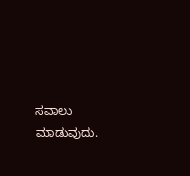ಸವಾಲು ಮಾಡುವುದು.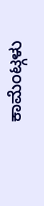ಕಾಮೆಂಟ್ಗಳು